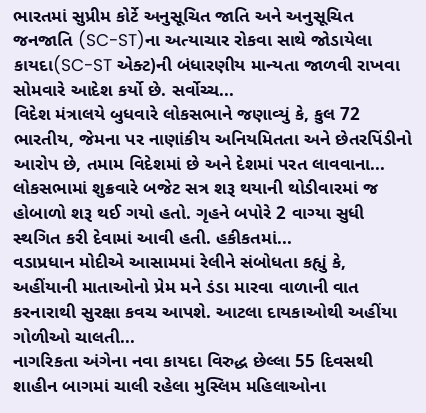ભારતમાં સુપ્રીમ કોર્ટે અનુસૂચિત જાતિ અને અનુસૂચિત જનજાતિ (SC-ST)ના અત્યાચાર રોકવા સાથે જોડાયેલા કાયદા(SC-ST એક્ટ)ની બંધારણીય માન્યતા જાળવી રાખવા સોમવારે આદેશ કર્યો છે. સર્વોચ્ચ...
વિદેશ મંત્રાલયે બુધવારે લોકસભાને જણાવ્યું કે, કુલ 72 ભારતીય, જેમના પર નાણાંકીય અનિયમિતતા અને છેતરપિંડીનો આરોપ છે, તમામ વિદેશમાં છે અને દેશમાં પરત લાવવાના...
લોકસભામાં શુક્રવારે બજેટ સત્ર શરૂ થયાની થોડીવારમાં જ હોબાળો શરૂ થઈ ગયો હતો. ગૃહને બપોરે 2 વાગ્યા સુધી સ્થગિત કરી દેવામાં આવી હતી. હકીકતમાં...
વડાપ્રધાન મોદીએ આસામમાં રેલીને સંબોધતા કહ્યું કે, અહીંયાની માતાઓનો પ્રેમ મને ડંડા મારવા વાળાની વાત કરનારાથી સુરક્ષા કવચ આપશે. આટલા દાયકાઓથી અહીંયા ગોળીઓ ચાલતી...
નાગરિકતા અંગેના નવા કાયદા વિરુદ્ધ છેલ્લા 55 દિવસથી શાહીન બાગમાં ચાલી રહેલા મુસ્લિમ મહિલાઓના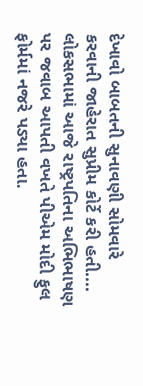દેખાવો બાબતની સુનાવણી સોમવારે કરવાની જાહેરાત સુપ્રીમ કોર્ટે કરી હતી....
લોકસભામાં આજે રાષ્ટ્રપતિના અભિભાષણ પર જવાબ આપતી વખતે પીએમ મોદી ફુલ ફોર્મમાં નજરે પડ્યા હતા.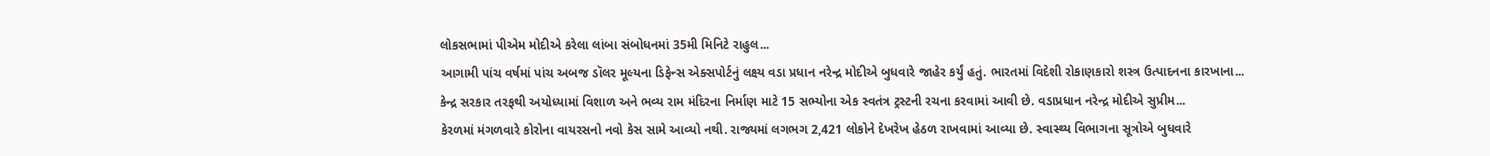લોકસભામાં પીએમ મોદીએ કરેલા લાંબા સંબોધનમાં 35મી મિનિટે રાહુલ...
આગામી પાંચ વર્ષમાં પાંચ અબજ ડૉલર મૂલ્યના ડિફેન્સ એક્સપોર્ટનું લક્ષ્ય વડા પ્રધાન નરેન્દ્ર મોદીએ બુધવારે જાહેર કર્યું હતું. ભારતમાં વિદેશી રોકાણકારો શસ્ત્ર ઉત્પાદનના કારખાના...
કેન્દ્ર સરકાર તરફથી અયોધ્યામાં વિશાળ અને ભવ્ય રામ મંદિરના નિર્માણ માટે 15 સભ્યોના એક સ્વતંત્ર ટ્રસ્ટની રચના કરવામાં આવી છે. વડાપ્રધાન નરેન્દ્ર મોદીએ સુપ્રીમ...
કેરળમાં મંગળવારે કોરોના વાયરસનો નવો કેસ સામે આવ્યો નથી. રાજ્યમાં લગભગ 2,421 લોકોને દેખરેખ હેઠળ રાખવામાં આવ્યા છે. સ્વાસ્થ્ય વિભાગના સૂત્રોએ બુધવારે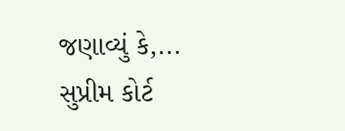જણાવ્યું કે,...
સુપ્રીમ કોર્ટ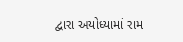દ્વારા અયોધ્યામાં રામ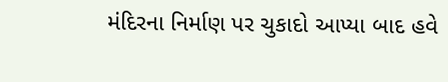મંદિરના નિર્માણ પર ચુકાદો આપ્યા બાદ હવે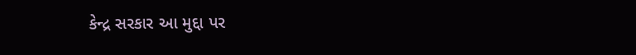કેન્દ્ર સરકાર આ મુદ્દા પર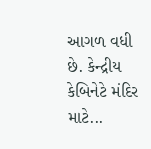આગળ વધી છે. કેન્દ્રીય કેબિનેટે મંદિર માટે...